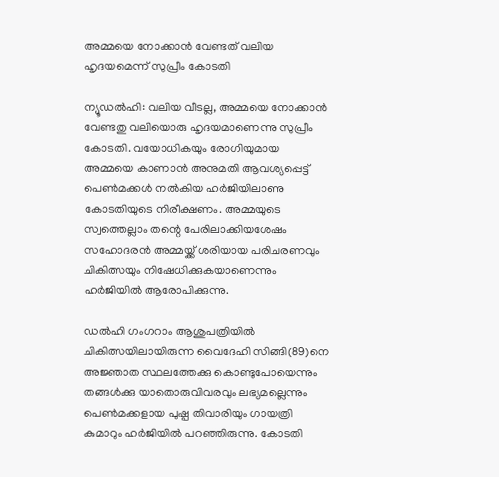അമ്മയെ നോക്കാന്‍ വേണ്ടത് വലിയ ഹൃദയമെന്ന് സുപ്രീം കോടതി

ന്യൂഡല്‍ഹി: വലിയ വീടല്ല, അമ്മയെ നോക്കാന്‍ വേണ്ടതു വലിയൊരു ഹൃദയമാണെന്നു സുപ്രീം കോടതി. വയോധികയും രോഗിയുമായ അമ്മയെ കാണാന്‍ അനുമതി ആവശ്യപ്പെട്ട് പെണ്‍മക്കള്‍ നല്‍കിയ ഹര്‍ജിയിലാണു കോടതിയുടെ നിരീക്ഷണം. അമ്മയുടെ സ്വത്തെല്ലാം തന്റെ പേരിലാക്കിയശേഷം സഹോദരന്‍ അമ്മയ്ക്ക് ശരിയായ പരിചരണവും ചികിത്സയും നിഷേധിക്കുകയാണെന്നും ഹര്‍ജിയില്‍ ആരോപിക്കുന്നു.

ഡല്‍ഹി ഗംഗറാം ആശുപത്രിയില്‍ ചികിത്സയിലായിരുന്ന വൈദേഹി സിങ്ങി(89)നെ അജ്ഞാത സ്ഥലത്തേക്കു കൊണ്ടുപോയെന്നും തങ്ങള്‍ക്കു യാതൊരുവിവരവും ലഭ്യമല്ലെന്നും പെണ്‍മക്കളായ പുഷ്പ തിവാരിയും ഗായത്രി കുമാറും ഹര്‍ജിയില്‍ പറഞ്ഞിരുന്നു. കോടതി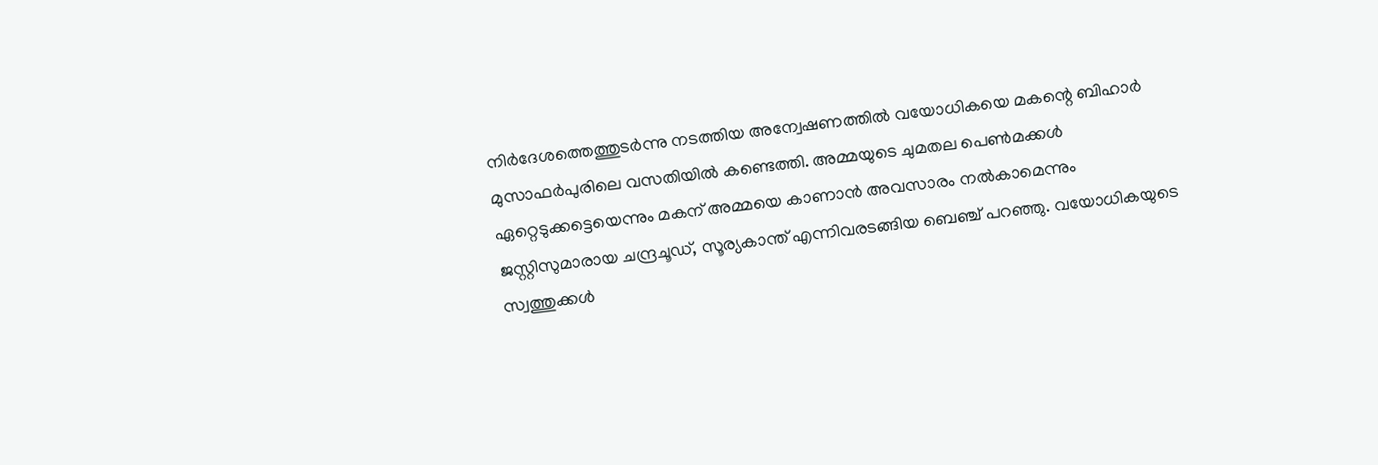നിര്‍ദേശത്തെത്തുടര്‍ന്നു നടത്തിയ അന്വേഷണത്തില്‍ വയോധികയെ മകന്റെ ബിഹാര്‍ മുസാഫര്‍പുരിലെ വസതിയില്‍ കണ്ടെത്തി. അമ്മയുടെ ചുമതല പെണ്‍മക്കള്‍ ഏറ്റെടുക്കട്ടെയെന്നും മകന് അമ്മയെ കാണാന്‍ അവസാരം നല്‍കാമെന്നും ജസ്റ്റിസുമാരായ ചന്ദ്രചൂഡ്, സൂര്യകാന്ത് എന്നിവരടങ്ങിയ ബെഞ്ച് പറഞ്ഞു. വയോധികയുടെ സ്വത്തുക്കള്‍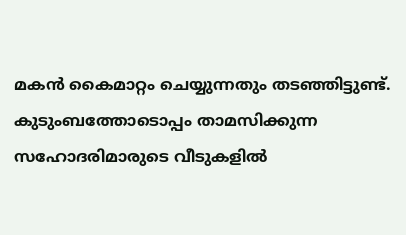മകന്‍ കൈമാറ്റം ചെയ്യുന്നതും തടഞ്ഞിട്ടുണ്ട്. കുടുംബത്തോടൊപ്പം താമസിക്കുന്ന സഹോദരിമാരുടെ വീടുകളില്‍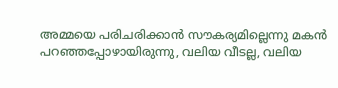അമ്മയെ പരിചരിക്കാന്‍ സൗകര്യമില്ലെന്നു മകന്‍ പറഞ്ഞപ്പോഴായിരുന്നു, വലിയ വീടല്ല, വലിയ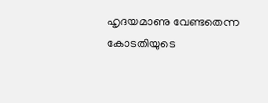ഹൃദയമാണു വേണ്ടതെന്ന കോടതിയുടെ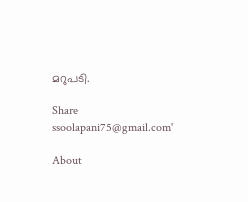മറുപടി.

Share
ssoolapani75@gmail.com'

About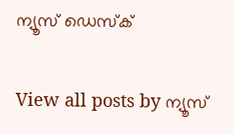ന്യൂസ് ഡെസ്ക്

View all posts by ന്യൂസ്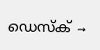ഡെസ്ക് →